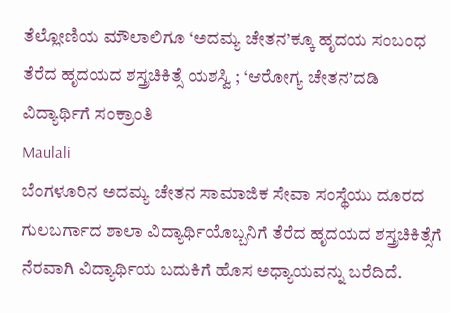ತೆಲ್ಲೋಣಿಯ ಮೌಲಾಲಿಗೂ ‘ಅದಮ್ಯ ಚೇತನ’ಕ್ಕೂ ಹೃದಯ ಸಂಬಂಧ
ತೆರೆದ ಹೃದಯದ ಶಸ್ತ್ರಚಿಕಿತ್ಸೆ ಯಶಸ್ವಿ ; ‘ಆರೋಗ್ಯ ಚೇತನ’ದಡಿ ವಿದ್ಯಾರ್ಥಿಗೆ ಸಂಕ್ರಾಂತಿ
Maulali
ಬೆಂಗಳೂರಿನ ಅದಮ್ಯ ಚೇತನ ಸಾಮಾಜಿಕ ಸೇವಾ ಸಂಸ್ಥೆಯು ದೂರದ ಗುಲಬರ್ಗಾದ ಶಾಲಾ ವಿದ್ಯಾರ್ಥಿಯೊಬ್ಬನಿಗೆ ತೆರೆದ ಹೃದಯದ ಶಸ್ತ್ರಚಿಕಿತ್ಸೆಗೆ ನೆರವಾಗಿ ವಿದ್ಯಾರ್ಥಿಯ ಬದುಕಿಗೆ ಹೊಸ ಅಧ್ಯಾಯವನ್ನು ಬರೆದಿದೆ.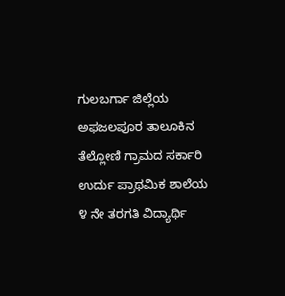ಗುಲಬರ್ಗಾ ಜಿಲ್ಲೆಯ ಅಫಜಲಪೂರ ತಾಲೂಕಿನ ತೆಲ್ಲೋಣಿ ಗ್ರಾಮದ ಸರ್ಕಾರಿ ಉರ್ದು ಪ್ರಾಥಮಿಕ ಶಾಲೆಯ ೪ ನೇ ತರಗತಿ ವಿದ್ಯಾರ್ಥಿ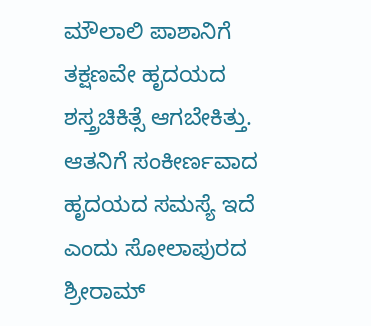ಮೌಲಾಲಿ ಪಾಶಾನಿಗೆ ತಕ್ಷಣವೇ ಹೃದಯದ ಶಸ್ತ್ರಚಿಕಿತ್ಸೆ ಆಗಬೇಕಿತ್ತು. ಆತನಿಗೆ ಸಂಕೀರ್ಣವಾದ ಹೃದಯದ ಸಮಸ್ಯೆ ಇದೆ ಎಂದು ಸೋಲಾಪುರದ ಶ್ರೀರಾಮ್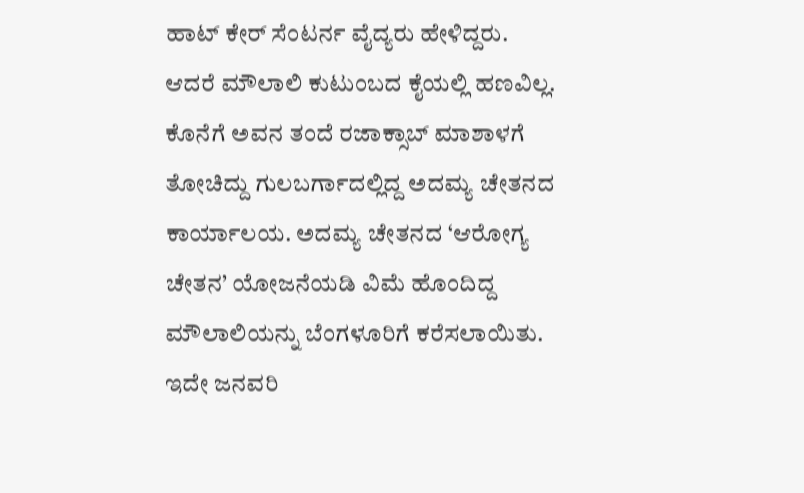ಹಾಟ್ ಕೇರ್ ಸೆಂಟರ್ನ ವೈದ್ಯರು ಹೇಳಿದ್ದರು. ಆದರೆ ಮೌಲಾಲಿ ಕುಟುಂಬದ ಕೈಯಲ್ಲಿ ಹಣವಿಲ್ಲ. ಕೊನೆಗೆ ಅವನ ತಂದೆ ರಜಾಕ್ಸಾಬ್ ಮಾಶಾಳಗೆ ತೋಚಿದ್ದು ಗುಲಬರ್ಗಾದಲ್ಲಿದ್ದ ಅದಮ್ಯ ಚೇತನದ ಕಾರ್ಯಾಲಯ. ಅದಮ್ಯ ಚೇತನದ ‘ಆರೋಗ್ಯ ಚೇತನ’ ಯೋಜನೆಯಡಿ ವಿಮೆ ಹೊಂದಿದ್ದ ಮೌಲಾಲಿಯನ್ನು ಬೆಂಗಳೂರಿಗೆ ಕರೆಸಲಾಯಿತು. ಇದೇ ಜನವರಿ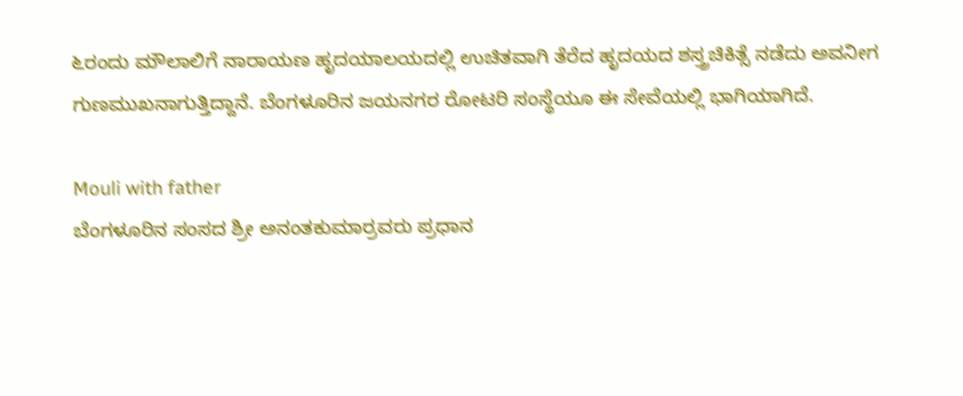೬ರಂದು ಮೌಲಾಲಿಗೆ ನಾರಾಯಣ ಹೃದಯಾಲಯದಲ್ಲಿ ಉಚಿತವಾಗಿ ತೆರೆದ ಹೃದಯದ ಶಸ್ತ್ರಚಿಕಿತ್ಸೆ ನಡೆದು ಅವನೀಗ ಗುಣಮುಖನಾಗುತ್ತಿದ್ದಾನೆ. ಬೆಂಗಳೂರಿನ ಜಯನಗರ ರೋಟರಿ ಸಂಸ್ಥೆಯೂ ಈ ಸೇವೆಯಲ್ಲಿ ಭಾಗಿಯಾಗಿದೆ.

Mouli with father
ಬೆಂಗಳೂರಿನ ಸಂಸದ ಶ್ರೀ ಅನಂತಕುಮಾರ್ರವರು ಪ್ರಧಾನ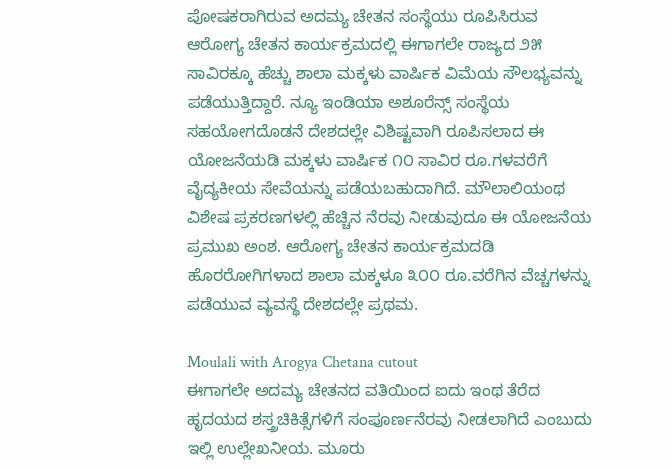ಪೋಷಕರಾಗಿರುವ ಅದಮ್ಯ ಚೇತನ ಸಂಸ್ಥೆಯು ರೂಪಿಸಿರುವ ಆರೋಗ್ಯ ಚೇತನ ಕಾರ್ಯಕ್ರಮದಲ್ಲಿ ಈಗಾಗಲೇ ರಾಜ್ಯದ ೨೫ ಸಾವಿರಕ್ಕೂ ಹೆಚ್ಚು ಶಾಲಾ ಮಕ್ಕಳು ವಾರ್ಷಿಕ ವಿಮೆಯ ಸೌಲಭ್ಯವನ್ನು ಪಡೆಯುತ್ತಿದ್ದಾರೆ. ನ್ಯೂ ಇಂಡಿಯಾ ಅಶೂರೆನ್ಸ್ ಸಂಸ್ಥೆಯ ಸಹಯೋಗದೊಡನೆ ದೇಶದಲ್ಲೇ ವಿಶಿಷ್ಟವಾಗಿ ರೂಪಿಸಲಾದ ಈ ಯೋಜನೆಯಡಿ ಮಕ್ಕಳು ವಾರ್ಷಿಕ ೧೦ ಸಾವಿರ ರೂ.ಗಳವರೆಗೆ ವೈದ್ಯಕೀಯ ಸೇವೆಯನ್ನು ಪಡೆಯಬಹುದಾಗಿದೆ. ಮೌಲಾಲಿಯಂಥ ವಿಶೇಷ ಪ್ರಕರಣಗಳಲ್ಲಿ ಹೆಚ್ಚಿನ ನೆರವು ನೀಡುವುದೂ ಈ ಯೋಜನೆಯ ಪ್ರಮುಖ ಅಂಶ. ಆರೋಗ್ಯ ಚೇತನ ಕಾರ್ಯಕ್ರಮದಡಿ ಹೊರರೋಗಿಗಳಾದ ಶಾಲಾ ಮಕ್ಕಳೂ ೩೦೦ ರೂ.ವರೆಗಿನ ವೆಚ್ಚಗಳನ್ನು ಪಡೆಯುವ ವ್ಯವಸ್ಥೆ ದೇಶದಲ್ಲೇ ಪ್ರಥಮ.

Moulali with Arogya Chetana cutout
ಈಗಾಗಲೇ ಅದಮ್ಯ ಚೇತನದ ವತಿಯಿಂದ ಐದು ಇಂಥ ತೆರೆದ ಹೃದಯದ ಶಸ್ತ್ರಚಿಕಿತ್ಸೆಗಳಿಗೆ ಸಂಪೂರ್ಣನೆರವು ನೀಡಲಾಗಿದೆ ಎಂಬುದು ಇಲ್ಲಿ ಉಲ್ಲೇಖನೀಯ. ಮೂರು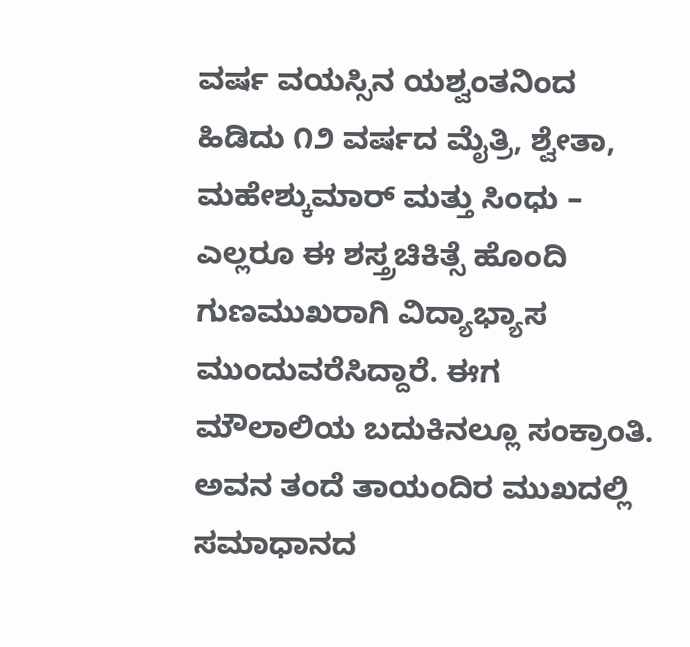ವರ್ಷ ವಯಸ್ಸಿನ ಯಶ್ವಂತನಿಂದ ಹಿಡಿದು ೧೨ ವರ್ಷದ ಮೈತ್ರಿ, ಶ್ವೇತಾ, ಮಹೇಶ್ಕುಮಾರ್ ಮತ್ತು ಸಿಂಧು – ಎಲ್ಲರೂ ಈ ಶಸ್ತ್ರಚಿಕಿತ್ಸೆ ಹೊಂದಿ ಗುಣಮುಖರಾಗಿ ವಿದ್ಯಾಭ್ಯಾಸ ಮುಂದುವರೆಸಿದ್ದಾರೆ. ಈಗ ಮೌಲಾಲಿಯ ಬದುಕಿನಲ್ಲೂ ಸಂಕ್ರಾಂತಿ. ಅವನ ತಂದೆ ತಾಯಂದಿರ ಮುಖದಲ್ಲಿ ಸಮಾಧಾನದ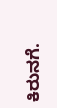ಕಿರುನಗೆ.